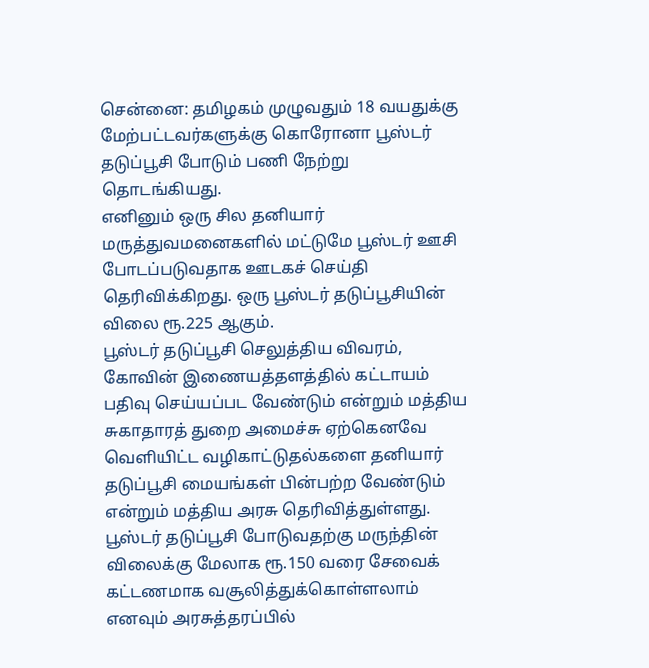சென்னை: தமிழகம் முழுவதும் 18 வயதுக்கு மேற்பட்டவர்களுக்கு கொரோனா பூஸ்டர் தடுப்பூசி போடும் பணி நேற்று தொடங்கியது.
எனினும் ஒரு சில தனியார் மருத்துவமனைகளில் மட்டுமே பூஸ்டர் ஊசி போடப்படுவதாக ஊடகச் செய்தி தெரிவிக்கிறது. ஒரு பூஸ்டர் தடுப்பூசியின் விலை ரூ.225 ஆகும்.
பூஸ்டர் தடுப்பூசி செலுத்திய விவரம், கோவின் இணையத்தளத்தில் கட்டாயம் பதிவு செய்யப்பட வேண்டும் என்றும் மத்திய சுகாதாரத் துறை அமைச்சு ஏற்கெனவே வெளியிட்ட வழிகாட்டுதல்களை தனியார் தடுப்பூசி மையங்கள் பின்பற்ற வேண்டும் என்றும் மத்திய அரசு தெரிவித்துள்ளது.
பூஸ்டர் தடுப்பூசி போடுவதற்கு மருந்தின் விலைக்கு மேலாக ரூ.150 வரை சேவைக் கட்டணமாக வசூலித்துக்கொள்ளலாம் எனவும் அரசுத்தரப்பில்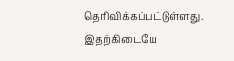தெரிவிக்கப்பட்டுள்ளது.
இதற்கிடையே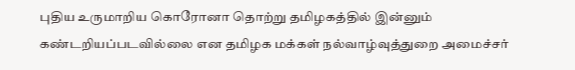புதிய உருமாறிய கொரோனா தொற்று தமிழகத்தில் இன்னும் கண்டறியப்படவில்லை என தமிழக மக்கள் நல்வாழ்வுத்துறை அமைச்சர்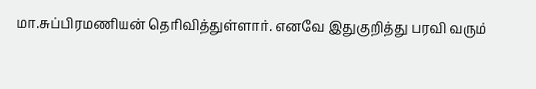மா.சுப்பிரமணியன் தெரிவித்துள்ளார். எனவே இதுகுறித்து பரவி வரும்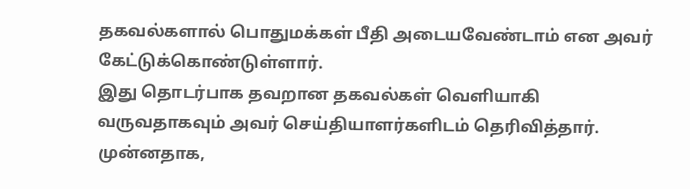தகவல்களால் பொதுமக்கள் பீதி அடையவேண்டாம் என அவர் கேட்டுக்கொண்டுள்ளார்.
இது தொடர்பாக தவறான தகவல்கள் வெளியாகி வருவதாகவும் அவர் செய்தியாளர்களிடம் தெரிவித்தார். முன்னதாக,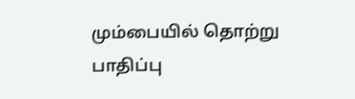மும்பையில் தொற்று பாதிப்பு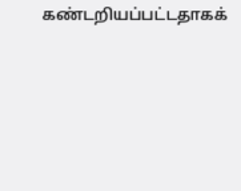கண்டறியப்பட்டதாகக்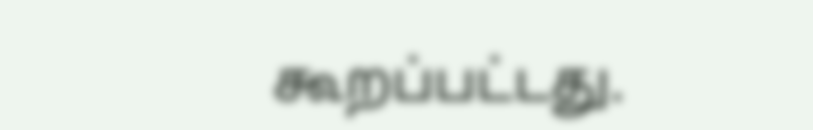கூறப்பட்டது.